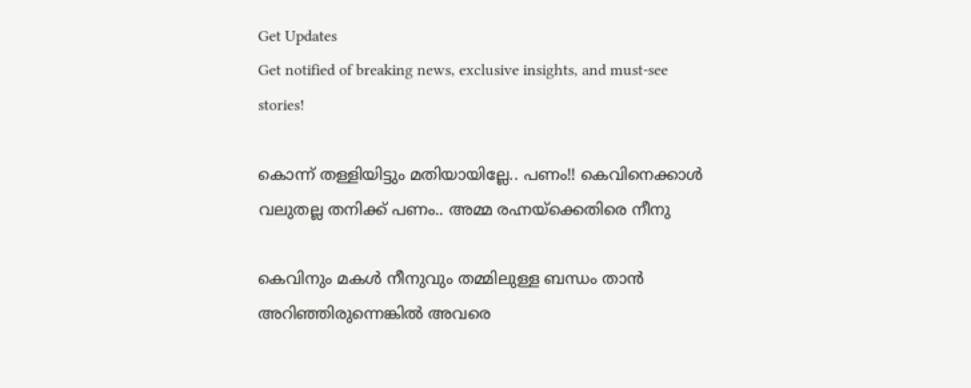Get Updates
Get notified of breaking news, exclusive insights, and must-see stories!

കൊന്ന് തള്ളിയിട്ടും മതിയായില്ലേ.. പണം!! കെവിനെക്കാള്‍ വലുതല്ല തനിക്ക് പണം.. അമ്മ രഹ്നയ്ക്കെതിരെ നീനു

കെവിനും മകള്‍ നീനുവും തമ്മിലുള്ള ബന്ധം താന്‍ അറിഞ്ഞിരുന്നെങ്കില്‍ അവരെ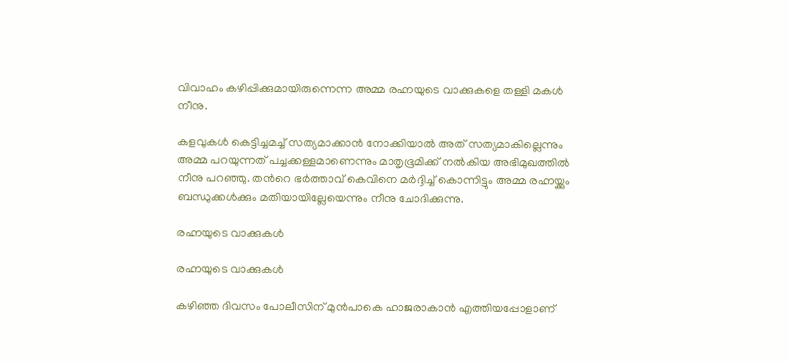വിവാഹം കഴിപ്പിക്കുമായിരുന്നെന്ന അമ്മ രഹ്നയുടെ വാക്കുകളെ തള്ളി മകള്‍ നീനു.

കളവുകള്‍ കെട്ടിച്ചമച്ച് സത്യമാക്കാന്‍ നോക്കിയാല്‍ അത് സത്യമാകില്ലെന്നും അമ്മ പറയുന്നത് പച്ചക്കള്ളമാണെന്നും മാതൃഭൂമിക്ക് നല്‍കിയ അഭിമുഖത്തില്‍ നീനു പറഞ്ഞു. തന്‍റെ ഭര്‍ത്താവ് കെവിനെ മര്‍ദ്ദിച്ച് കൊന്നിട്ടും അമ്മ രഹ്നയ്ക്കും ബന്ധുക്കള്‍ക്കും മതിയായില്ലേയെന്നും നീനു ചോദിക്കുന്നു.

രഹ്നയുടെ വാക്കുകള്‍

രഹ്നയുടെ വാക്കുകള്‍

കഴിഞ്ഞ ദിവസം പോലീസിന് മുന്‍പാകെ ഹാജരാകാന്‍ എത്തിയപ്പോളാണ്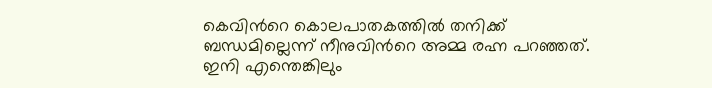കെവിന്‍റെ കൊലപാതകത്തില്‍ തനിക്ക് ബന്ധമില്ലെന്ന് നീനുവിന്‍റെ അമ്മ രഹ്ന പറഞ്ഞത്. ഇനി എന്തെങ്കിലും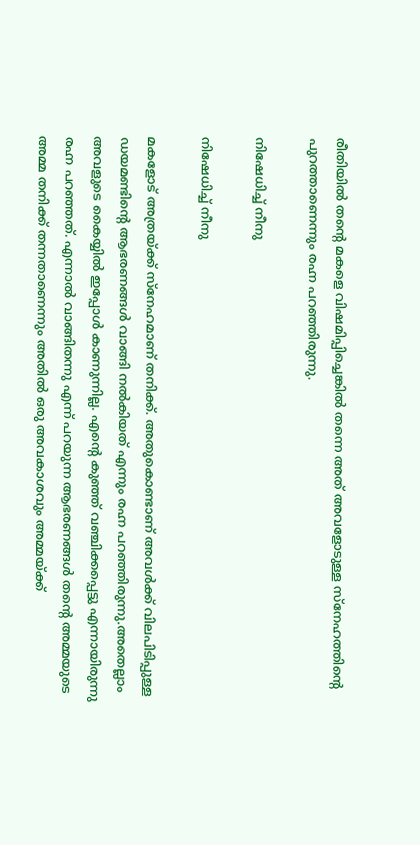രീതിയില്‍ തന്‍റെ മകളെ വിഷമിപ്പിച്ചെങ്കില്‍ തന്നെ അത് അവളോടുള്ള സ്നേഹത്തിന്‍റെ പുറത്താണെന്നും രഹ്ന പറഞ്ഞിരുന്നു.

നിഷേധിച്ച് നീനു

നിഷേധിച്ച് നീനു

മകളോട് അത്രയ്ക്ക് സ്നേഹമാണ് തനിക്ക്. അതുകൊണ്ടാണ് അവള്‍ക്ക് വിലപിടിപ്പുള്ള ഡയമണ്ടിന്‍റെ ആഭരണങ്ങള്‍ വാങ്ങി നല്‍കിയത് എന്നും രഹ്ന പറഞ്ഞിരുന്നു.അതെല്ലാം അവളുടെ കൈയ്യില്‍ ഇപ്പോള്‍ കാണുന്നില്ല. എന്‍റെ കുഞ്ഞ് വഞ്ചിക്കപ്പെട്ടു എന്നായിരുന്നു രഹ്ന പറഞ്ഞത്. എന്നാല്‍ വാങ്ങിതന്നു എന്ന് പറയുന്ന ആഭരണങ്ങള്‍ തന്‍റെ അമ്മയുടെ അമ്മ തനിക്ക് തന്നതാണെന്നും അതില്‍ ഒരു അവകാശവും അമ്മയ്ക്ക്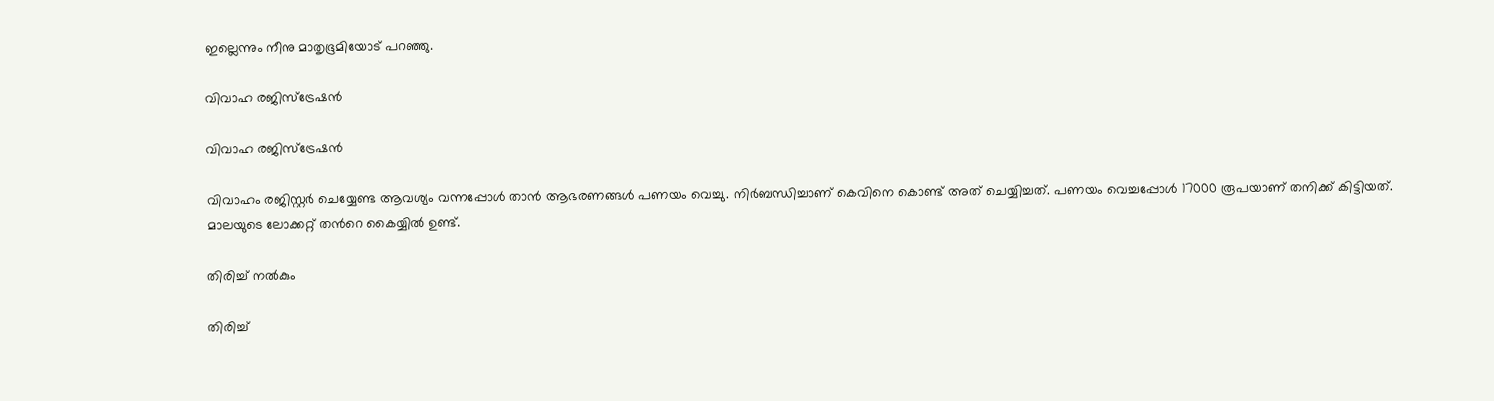ഇല്ലെന്നും നീനു മാതൃഭൂമിയോട് പറഞ്ഞു.

വിവാഹ രജിസ്ട്രേഷന്‍

വിവാഹ രജിസ്ട്രേഷന്‍

വിവാഹം രജിസ്റ്റര്‍ ചെയ്യേണ്ട ആവശ്യം വന്നപ്പോള്‍ താന്‍ ആഭരണങ്ങള്‍ പണയം വെച്ചു. നിര്‍ബന്ധിച്ചാണ് കെവിനെ കൊണ്ട് അത് ചെയ്യിച്ചത്. പണയം വെച്ചപ്പോള്‍ 17000 രൂപയാണ് തനിക്ക് കിട്ടിയത്. മാലയുടെ ലോക്കറ്റ് തന്‍റെ കൈയ്യില്‍ ഉണ്ട്.

തിരിച്ച് നല്‍കും

തിരിച്ച്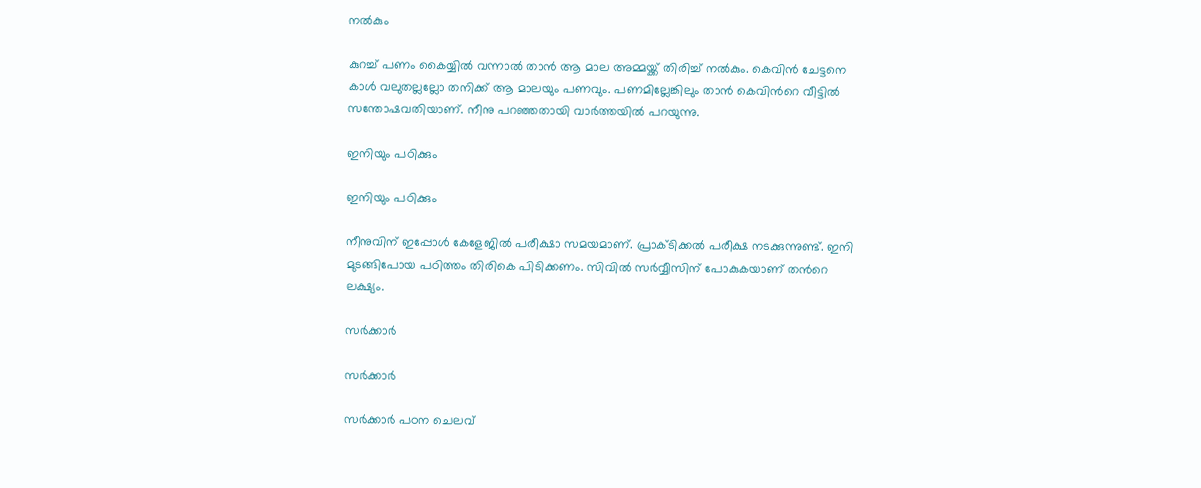നല്‍കും

കുറച്ച് പണം കൈയ്യില്‍ വന്നാല്‍ താന്‍ ആ മാല അമ്മയ്ക്ക് തിരിച്ച് നല്‍കും. കെവിന്‍ ചേട്ടനെ കാള്‍ വലുതല്ലല്ലോ തനിക്ക് ആ മാലയും പണവും. പണമില്ലേങ്കിലും താന്‍ കെവിന്‍റെ വീട്ടില്‍ സന്തോഷവതിയാണ്. നീനു പറഞ്ഞതായി വാര്‍ത്തയില്‍ പറയുന്നു.

ഇനിയും പഠിക്കും

ഇനിയും പഠിക്കും

നീനുവിന് ഇപ്പോള്‍ കേളേജില്‍ പരീക്ഷാ സമയമാണ്. പ്രാക്ടിക്കല്‍ പരീക്ഷ നടക്കുന്നുണ്ട്. ഇനി മുടങ്ങിപോയ പഠിത്തം തിരികെ പിടിക്കണം. സിവില്‍ സര്‍വ്വീസിന് പോകുകയാണ് തന്‍റെ ലക്ഷ്യം.

സര്‍ക്കാര്‍

സര്‍ക്കാര്‍

സര്‍ക്കാര്‍ പഠന ചെലവ്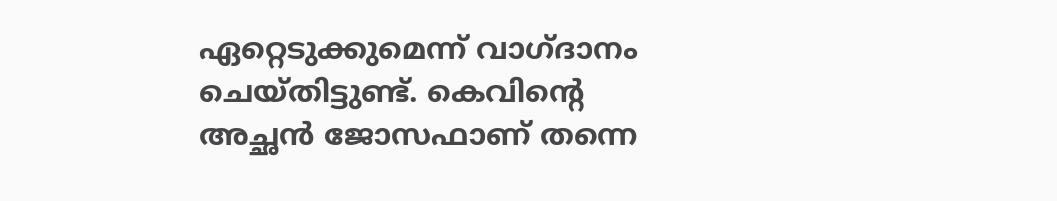ഏറ്റെടുക്കുമെന്ന് വാഗ്ദാനം ചെയ്തിട്ടുണ്ട്. കെവിന്‍റെ അച്ഛന്‍ ജോസഫാണ് തന്നെ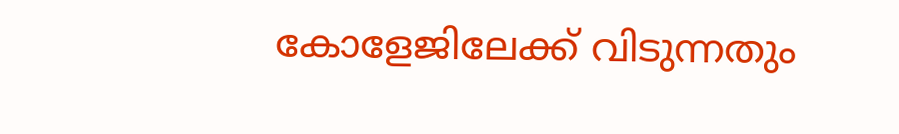കോളേജിലേക്ക് വിടുന്നതും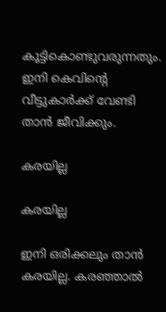കൂട്ടികൊണ്ടുവരുന്നതും. ഇനി കെവിന്‍റെ വീട്ടുകാര്‍ക്ക് വേണ്ടി താന്‍ ജീവിക്കും.

കരയില്ല

കരയില്ല

ഇനി ഒരിക്കലും താന്‍ കരയില്ല. കരഞ്ഞാല്‍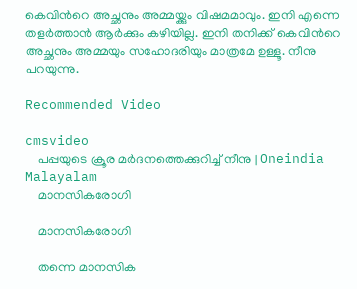കെവിന്‍റെ അച്ഛനും അമ്മയ്ക്കും വിഷമമാവും. ഇനി എന്നെ തളര്‍ത്താന്‍ ആര്‍ക്കും കഴിയില്ല. ഇനി തനിക്ക് കെവിന്‍റെ അച്ഛനും അമ്മയും സഹോദരിയും മാത്രമേ ഉള്ളൂ. നീനു പറയുന്നു.

Recommended Video

cmsvideo
    പപ്പയുടെ ക്രൂര മർദനത്തെക്കുറിച്ച് നീനു | Oneindia Malayalam
    മാനസികരോഗി

    മാനസികരോഗി

    തന്നെ മാനസിക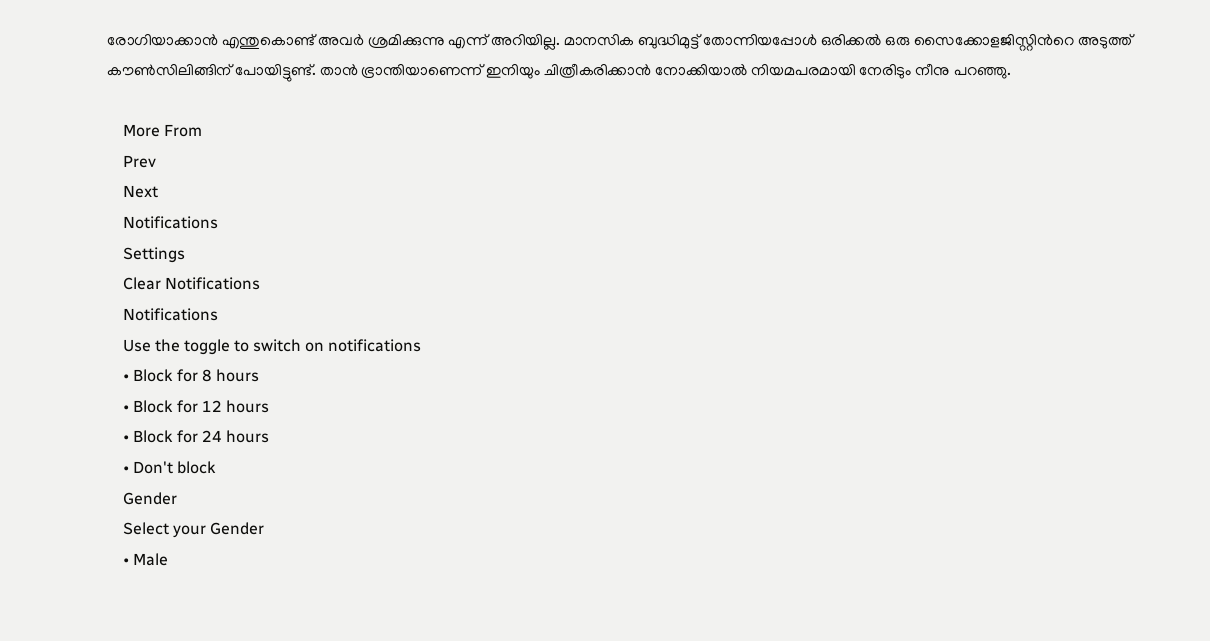രോഗിയാക്കാന്‍ എന്തുകൊണ്ട് അവര്‍ ശ്രമിക്കുന്നു എന്ന് അറിയില്ല. മാനസിക ബുദ്ധിമുട്ട് തോന്നിയപ്പോള്‍ ഒരിക്കല്‍ ഒരു സൈക്കോളജിസ്റ്റിന്‍റെ അടുത്ത് കൗണ്‍സിലിങ്ങിന് പോയിട്ടുണ്ട്. താന്‍ ഭ്രാന്തിയാണെന്ന് ഇനിയും ചിത്രീകരിക്കാന്‍ നോക്കിയാല്‍ നിയമപരമായി നേരിടും നീനു പറഞ്ഞു.

    More From
    Prev
    Next
    Notifications
    Settings
    Clear Notifications
    Notifications
    Use the toggle to switch on notifications
    • Block for 8 hours
    • Block for 12 hours
    • Block for 24 hours
    • Don't block
    Gender
    Select your Gender
    • Male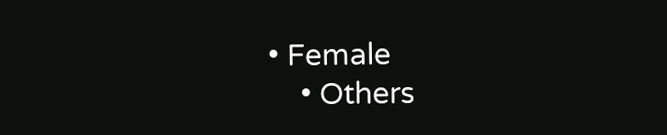• Female
    • Others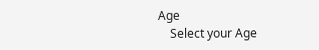Age
    Select your Age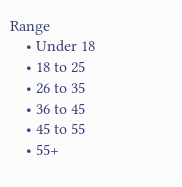Range
    • Under 18
    • 18 to 25
    • 26 to 35
    • 36 to 45
    • 45 to 55
    • 55+